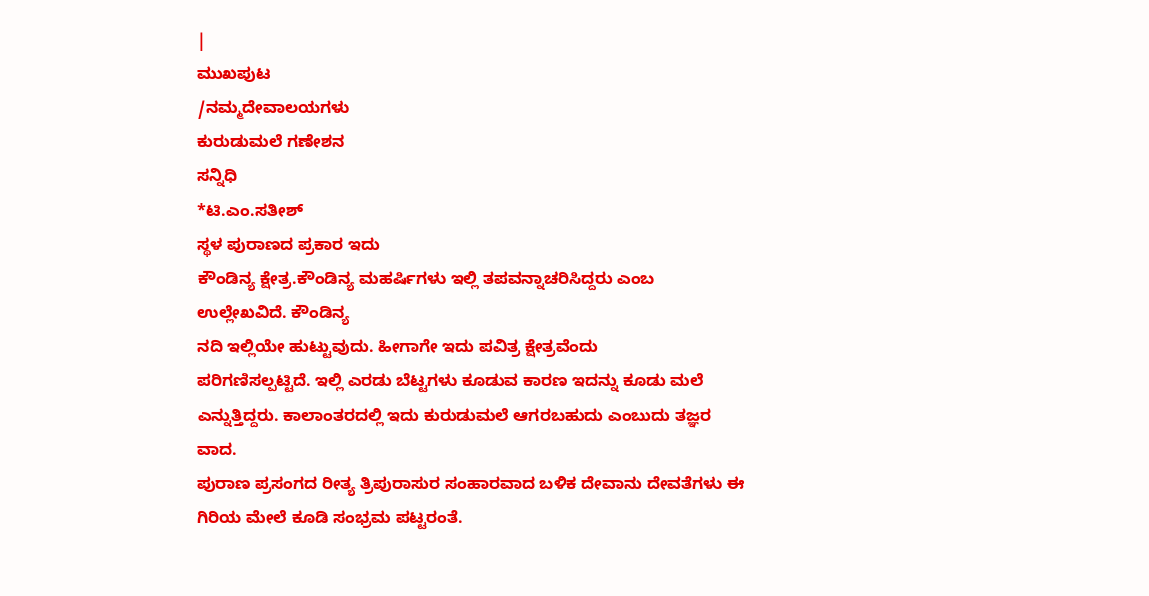|
ಮುಖಪುಟ
/ನಮ್ಮದೇವಾಲಯಗಳು
ಕುರುಡುಮಲೆ ಗಣೇಶನ
ಸನ್ನಿಧಿ
*ಟಿ.ಎಂ.ಸತೀಶ್
ಸ್ಥಳ ಪುರಾಣದ ಪ್ರಕಾರ ಇದು
ಕೌಂಡಿನ್ಯ ಕ್ಷೇತ್ರ.ಕೌಂಡಿನ್ಯ ಮಹರ್ಷಿಗಳು ಇಲ್ಲಿ ತಪವನ್ನಾಚರಿಸಿದ್ದರು ಎಂಬ
ಉಲ್ಲೇಖವಿದೆ. ಕೌಂಡಿನ್ಯ
ನದಿ ಇಲ್ಲಿಯೇ ಹುಟ್ಟುವುದು. ಹೀಗಾಗೇ ಇದು ಪವಿತ್ರ ಕ್ಷೇತ್ರವೆಂದು
ಪರಿಗಣಿಸಲ್ಪಟ್ಟಿದೆ. ಇಲ್ಲಿ ಎರಡು ಬೆಟ್ಟಗಳು ಕೂಡುವ ಕಾರಣ ಇದನ್ನು ಕೂಡು ಮಲೆ
ಎನ್ನುತ್ತಿದ್ದರು. ಕಾಲಾಂತರದಲ್ಲಿ ಇದು ಕುರುಡುಮಲೆ ಆಗರಬಹುದು ಎಂಬುದು ತಜ್ಞರ
ವಾದ.
ಪುರಾಣ ಪ್ರಸಂಗದ ರೀತ್ಯ ತ್ರಿಪುರಾಸುರ ಸಂಹಾರವಾದ ಬಳಿಕ ದೇವಾನು ದೇವತೆಗಳು ಈ
ಗಿರಿಯ ಮೇಲೆ ಕೂಡಿ ಸಂಭ್ರಮ ಪಟ್ಟರಂತೆ.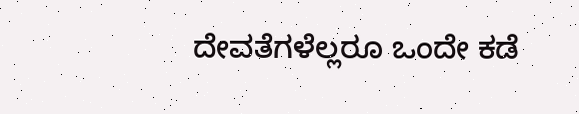ದೇವತೆಗಳೆಲ್ಲರೂ ಒಂದೇ ಕಡೆ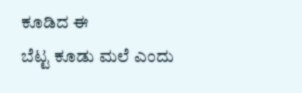ಕೂಡಿದ ಈ
ಬೆಟ್ಟ ಕೂಡು ಮಲೆ ಎಂದು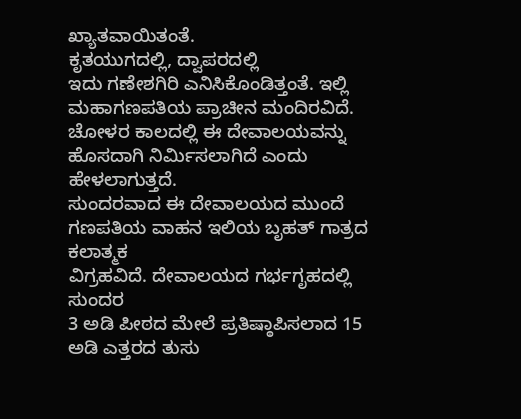ಖ್ಯಾತವಾಯಿತಂತೆ.
ಕೃತಯುಗದಲ್ಲಿ, ದ್ವಾಪರದಲ್ಲಿ
ಇದು ಗಣೇಶಗಿರಿ ಎನಿಸಿಕೊಂಡಿತ್ತಂತೆ. ಇಲ್ಲಿ ಮಹಾಗಣಪತಿಯ ಪ್ರಾಚೀನ ಮಂದಿರವಿದೆ.
ಚೋಳರ ಕಾಲದಲ್ಲಿ ಈ ದೇವಾಲಯವನ್ನು ಹೊಸದಾಗಿ ನಿರ್ಮಿಸಲಾಗಿದೆ ಎಂದು ಹೇಳಲಾಗುತ್ತದೆ.
ಸುಂದರವಾದ ಈ ದೇವಾಲಯದ ಮುಂದೆ ಗಣಪತಿಯ ವಾಹನ ಇಲಿಯ ಬೃಹತ್ ಗಾತ್ರದ ಕಲಾತ್ಮಕ
ವಿಗ್ರಹವಿದೆ. ದೇವಾಲಯದ ಗರ್ಭಗೃಹದಲ್ಲಿ ಸುಂದರ
3 ಅಡಿ ಪೀಠದ ಮೇಲೆ ಪ್ರತಿಷ್ಠಾಪಿಸಲಾದ 15
ಅಡಿ ಎತ್ತರದ ತುಸು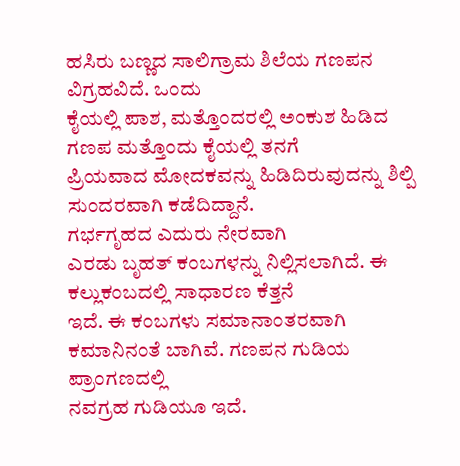ಹಸಿರು ಬಣ್ಣದ ಸಾಲಿಗ್ರಾಮ ಶಿಲೆಯ ಗಣಪನ ವಿಗ್ರಹವಿದೆ. ಒಂದು
ಕೈಯಲ್ಲಿ ಪಾಶ, ಮತ್ತೊಂದರಲ್ಲಿ ಅಂಕುಶ ಹಿಡಿದ ಗಣಪ ಮತ್ತೊಂದು ಕೈಯಲ್ಲಿ ತನಗೆ
ಪ್ರಿಯವಾದ ಮೋದಕವನ್ನು ಹಿಡಿದಿರುವುದನ್ನು ಶಿಲ್ಪಿ ಸುಂದರವಾಗಿ ಕಡೆದಿದ್ದಾನೆ.
ಗರ್ಭಗೃಹದ ಎದುರು ನೇರವಾಗಿ
ಎರಡು ಬೃಹತ್ ಕಂಬಗಳನ್ನು ನಿಲ್ಲಿಸಲಾಗಿದೆ. ಈ ಕಲ್ಲುಕಂಬದಲ್ಲಿ ಸಾಧಾರಣ ಕೆತ್ತನೆ
ಇದೆ. ಈ ಕಂಬಗಳು ಸಮಾನಾಂತರವಾಗಿ ಕಮಾನಿನಂತೆ ಬಾಗಿವೆ. ಗಣಪನ ಗುಡಿಯ ಪ್ರಾಂಗಣದಲ್ಲಿ
ನವಗ್ರಹ ಗುಡಿಯೂ ಇದೆ.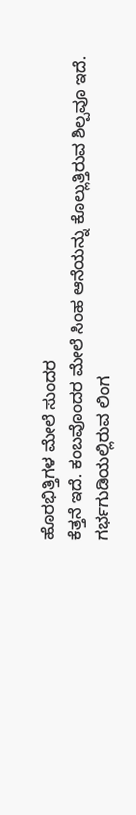ಹೊರಭಿತ್ತಿಗಳ ಮೇಲೆ ಸುಂದರ
ಕೆತ್ತನೆ ಇದೆ. ಕಂಬವೊಂದರ ಮೇಲೆ ಸಿಂಹ ಆನೆಯನ್ನು ಕೊಲ್ಲುತ್ತಿರುವ ಶಿಲ್ಪವೂ ಇದೆ.
ಗರ್ಭಗುಡಿಯಲ್ಲಿರುವ ಲಿಂಗ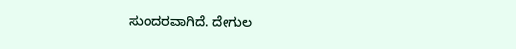ಸುಂದರವಾಗಿದೆ. ದೇಗುಲ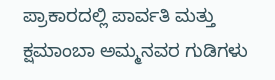ಪ್ರಾಕಾರದಲ್ಲಿ ಪಾರ್ವತಿ ಮತ್ತು
ಕ್ಷಮಾಂಬಾ ಅಮ್ಮನವರ ಗುಡಿಗಳು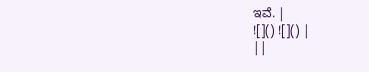ಇವೆ. |
![]() ![]() |
||